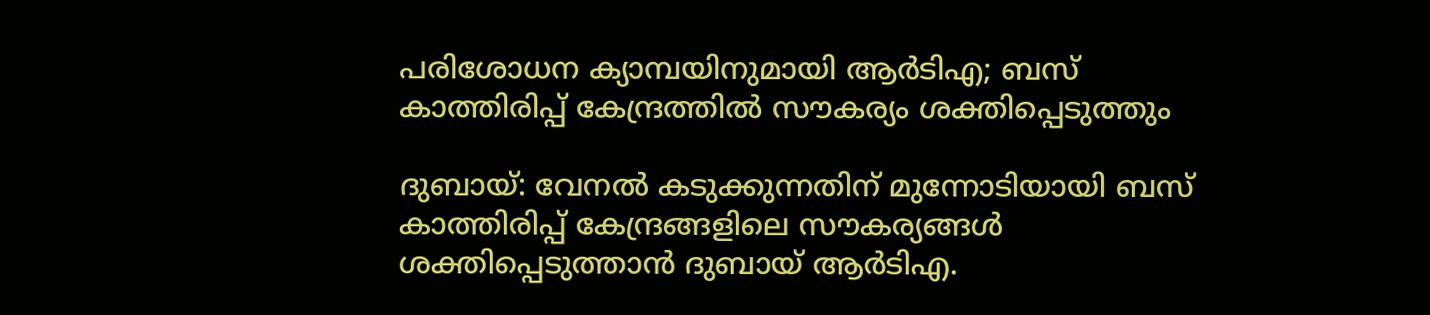പരിശോധന ക്യാമ്പയിനുമായി ആർടിഎ; ബസ് കാത്തിരിപ്പ് കേന്ദ്രത്തിൽ സൗകര്യം ശക്തിപ്പെടുത്തും

ദുബായ്: വേനൽ കടുക്കുന്നതിന് മുന്നോടിയായി ബസ് കാത്തിരിപ്പ് കേന്ദ്രങ്ങളിലെ സൗകര്യങ്ങൾ ശക്തിപ്പെടുത്താൻ ദുബായ് ആർടിഎ.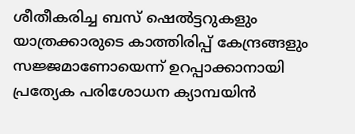ശീതീകരിച്ച ബസ് ഷെൽട്ടറുകളും യാത്രക്കാരുടെ കാത്തിരിപ്പ് കേന്ദ്രങ്ങളും സജ്ജമാണോയെന്ന് ഉറപ്പാക്കാനായി പ്രത്യേക പരിശോധന ക്യാമ്പയിൻ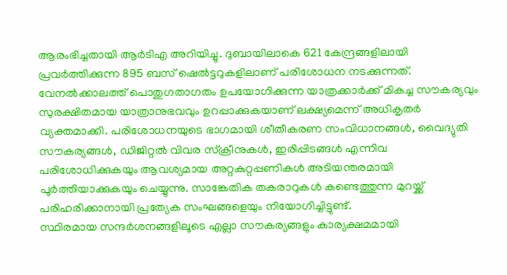ആരംഭിച്ചതായി ആർടിഎ അറിയിച്ചു. ദുബായിലാകെ 621 കേന്ദ്രങ്ങളിലായി പ്രവർത്തിക്കുന്ന 895 ബസ് ഷെൽട്ടറുകളിലാണ് പരിശോധന നടക്കുന്നത്.
വേനൽക്കാലത്ത് പൊതുഗതാഗതം ഉപയോഗിക്കുന്ന യാത്രക്കാർക്ക് മികച്ച സൗകര്യവും സുരക്ഷിതമായ യാത്രാനുഭവവും ഉറപ്പാക്കുകയാണ് ലക്ഷ്യമെന്ന് അധികൃതർ വ്യക്തമാക്കി. പരിശോധനയുടെ ഭാഗമായി ശീതീകരണ സംവിധാനങ്ങൾ, വൈദ്യുതി സൗകര്യങ്ങൾ, ഡിജിറ്റൽ വിവര സ്ക്രീനുകൾ, ഇരിപ്പിടങ്ങൾ എന്നിവ പരിശോധിക്കുകയും ആവശ്യമായ അറ്റകുറ്റപ്പണികൾ അടിയന്തരമായി പൂർത്തിയാക്കുകയും ചെയ്യുന്നു. സാങ്കേതിക തകരാറുകൾ കണ്ടെത്തുന്ന മുറയ്ക്ക് പരിഹരിക്കാനായി പ്രത്യേക സംഘങ്ങളെയും നിയോഗിച്ചിട്ടുണ്ട്.
സ്ഥിരമായ സന്ദർശനങ്ങളിലൂടെ എല്ലാ സൗകര്യങ്ങളും കാര്യക്ഷമമായി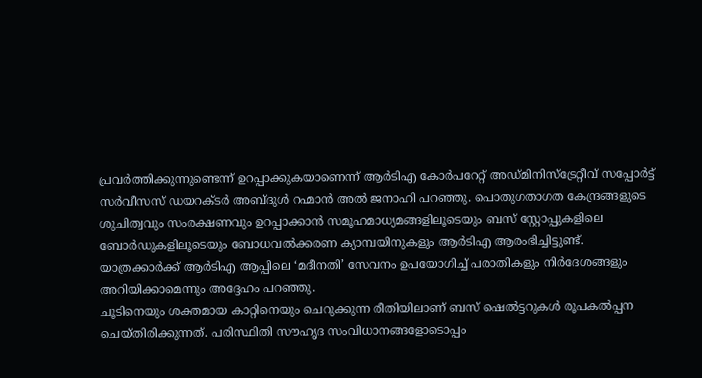പ്രവർത്തിക്കുന്നുണ്ടെന്ന് ഉറപ്പാക്കുകയാണെന്ന് ആർടിഎ കോർപറേറ്റ് അഡ്മിനിസ്ട്രേറ്റീവ് സപ്പോർട്ട് സർവീസസ് ഡയറക്ടർ അബ്ദുൾ റഹ്മാൻ അൽ ജനാഹി പറഞ്ഞു. പൊതുഗതാഗത കേന്ദ്രങ്ങളുടെ ശുചിത്വവും സംരക്ഷണവും ഉറപ്പാക്കാൻ സമൂഹമാധ്യമങ്ങളിലൂടെയും ബസ് സ്റ്റോപ്പുകളിലെ ബോർഡുകളിലൂടെയും ബോധവൽക്കരണ ക്യാമ്പയിനുകളും ആർടിഎ ആരംഭിച്ചിട്ടുണ്ട്.
യാത്രക്കാർക്ക് ആർടിഎ ആപ്പിലെ ‘മദീനതി’ സേവനം ഉപയോഗിച്ച് പരാതികളും നിർദേശങ്ങളും അറിയിക്കാമെന്നും അദ്ദേഹം പറഞ്ഞു.
ചൂടിനെയും ശക്തമായ കാറ്റിനെയും ചെറുക്കുന്ന രീതിയിലാണ് ബസ് ഷെൽട്ടറുകൾ രൂപകൽപ്പന ചെയ്തിരിക്കുന്നത്. പരിസ്ഥിതി സൗഹൃദ സംവിധാനങ്ങളോടൊപ്പം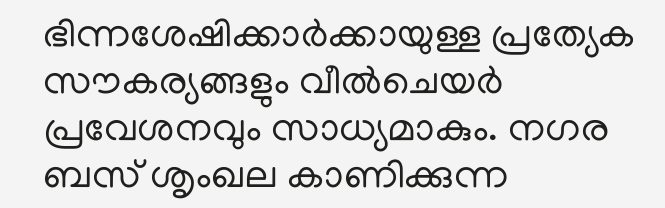ഭിന്നശേഷിക്കാർക്കായുള്ള പ്രത്യേക സൗകര്യങ്ങളും വീൽചെയർ പ്രവേശനവും സാധ്യമാകും. നഗര ബസ് ശൃംഖല കാണിക്കുന്ന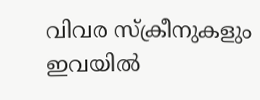വിവര സ്ക്രീനുകളും ഇവയിൽ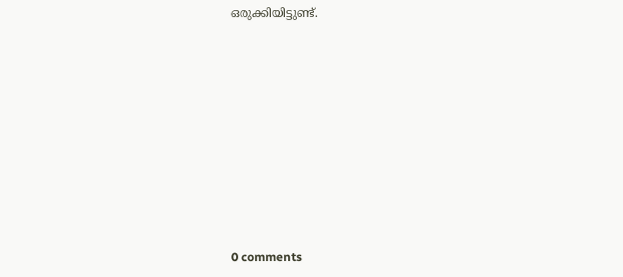ഒരുക്കിയിട്ടുണ്ട്.










0 comments